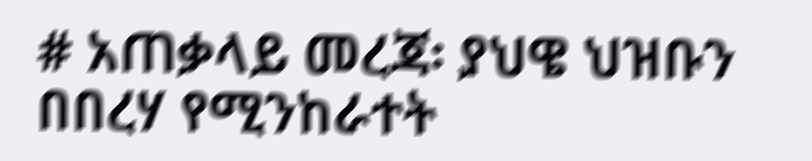# አጠቃላይ መረጃ፡ ያህዌ ህዝቡን በበረሃ የሚንከራተት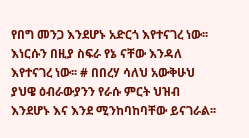የበግ መንጋ እንደሆኑ አድርጎ እየተናገረ ነው፡፡ እነርሱን በዚያ ስፍራ የኔ ናቸው እንዳለ እየተናገረ ነው፡፡ # በበረሃ ሳለህ አውቅሁህ ያህዌ ዕብራውያንን የራሱ ምርት ህዝብ እንደሆኑ እና እንደ ሚንከባከባቸው ይናገራል፡፡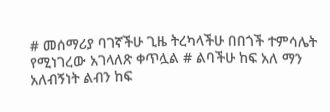# መሰማሪያ ባገኛችሁ ጊዜ ትረካላችሁ በበጎች ተምሳሌት የሚነገረው አገላለጽ ቀጥሏል # ልባችሁ ከፍ አለ ማን አለብኝነት ልብን ከፍ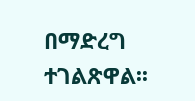በማድረግ ተገልጽዋል፡፡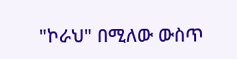"ኮራህ" በሚለው ውስጥ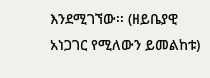እንደሚገኘው፡፡ (ዘይቤያዊ አነጋገር የሚለውን ይመልከቱ)